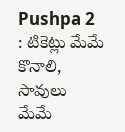Pushpa 2 : టికెట్లు మేమే కొనాలి, సావులు మేమే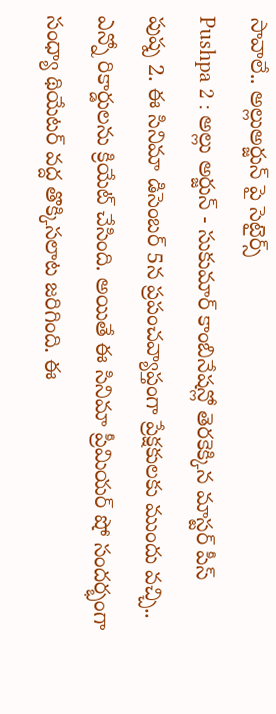సావాలే.. అల్లుఅర్జున్ పై సెటైర్స్
Pushpa 2 : అల్లు అర్జున్ - సుకుమార్ కాంబినేషన్లో తెరకెక్కిన మాస్టర్ పీస్ పుష్ప 2. ఈ సినిమా డిసెంబర్ 5న ప్రపంచవ్యాప్తంగా ప్రేక్షకులకు ముందు వచ్చి.. ఎన్నో రికార్డులను క్రియేట్ చేసింది. అయితే ఈ సినిమా ప్రీమియర్ షో సందర్భంగా సంధ్యా థియేటర్ వద్ద తొక్కిసలాట జరిగింది. ఈ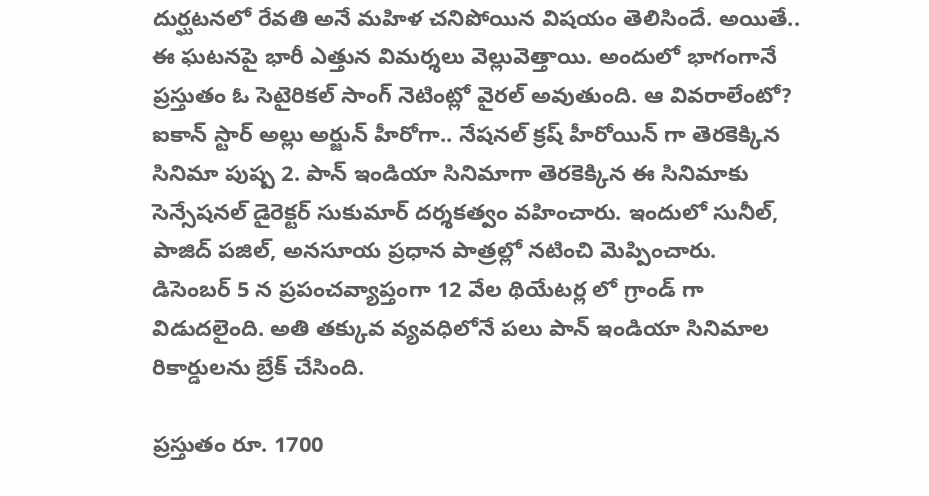దుర్ఘటనలో రేవతి అనే మహిళ చనిపోయిన విషయం తెలిసిందే. అయితే.. ఈ ఘటనపై భారీ ఎత్తున విమర్శలు వెల్లువెత్తాయి. అందులో భాగంగానే ప్రస్తుతం ఓ సెటైరికల్ సాంగ్ నెటింట్లో వైరల్ అవుతుంది. ఆ వివరాలేంటో?
ఐకాన్ స్టార్ అల్లు అర్జున్ హీరోగా.. నేషనల్ క్రష్ హీరోయిన్ గా తెరకెక్కిన సినిమా పుష్ప 2. పాన్ ఇండియా సినిమాగా తెరకెక్కిన ఈ సినిమాకు సెన్సేషనల్ డైరెక్టర్ సుకుమార్ దర్శకత్వం వహించారు. ఇందులో సునీల్, పాజిద్ పజిల్, అనసూయ ప్రధాన పాత్రల్లో నటించి మెప్పించారు. డిసెంబర్ 5 న ప్రపంచవ్యాప్తంగా 12 వేల థియేటర్ల లో గ్రాండ్ గా విడుదలైంది. అతి తక్కువ వ్యవధిలోనే పలు పాన్ ఇండియా సినిమాల రికార్డులను బ్రేక్ చేసింది.

ప్రస్తుతం రూ. 1700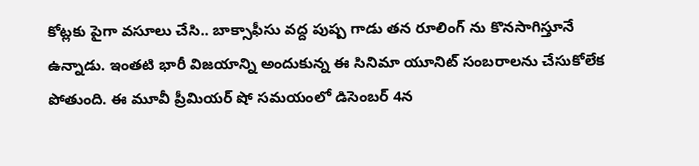కోట్లకు పైగా వసూలు చేసి.. బాక్సాఫీసు వద్ద పుష్ప గాడు తన రూలింగ్ ను కొనసాగిస్తూనే ఉన్నాడు. ఇంతటి భారీ విజయాన్ని అందుకున్న ఈ సినిమా యూనిట్ సంబరాలను చేసుకోలేక పోతుంది. ఈ మూవీ ప్రీమియర్ షో సమయంలో డిసెంబర్ 4న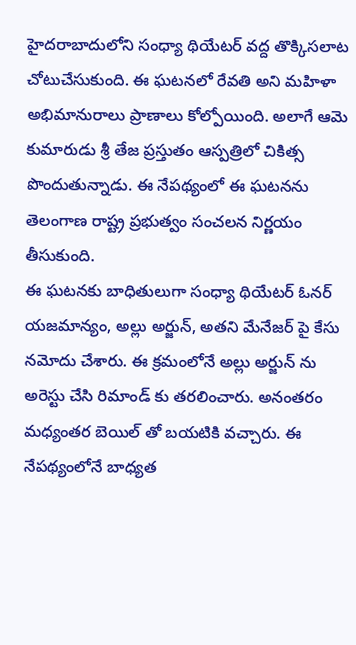హైదరాబాదులోని సంధ్యా థియేటర్ వద్ద తొక్కిసలాట చోటుచేసుకుంది. ఈ ఘటనలో రేవతి అని మహిళా అభిమానురాలు ప్రాణాలు కోల్పోయింది. అలాగే ఆమె కుమారుడు శ్రీ తేజ ప్రస్తుతం ఆస్పత్రిలో చికిత్స పొందుతున్నాడు. ఈ నేపథ్యంలో ఈ ఘటనను తెలంగాణ రాష్ట్ర ప్రభుత్వం సంచలన నిర్ణయం తీసుకుంది.
ఈ ఘటనకు బాధితులుగా సంధ్యా థియేటర్ ఓనర్ యజమాన్యం, అల్లు అర్జున్, అతని మేనేజర్ పై కేసు నమోదు చేశారు. ఈ క్రమంలోనే అల్లు అర్జున్ ను అరెస్టు చేసి రిమాండ్ కు తరలించారు. అనంతరం మధ్యంతర బెయిల్ తో బయటికి వచ్చారు. ఈ నేపథ్యంలోనే బాధ్యత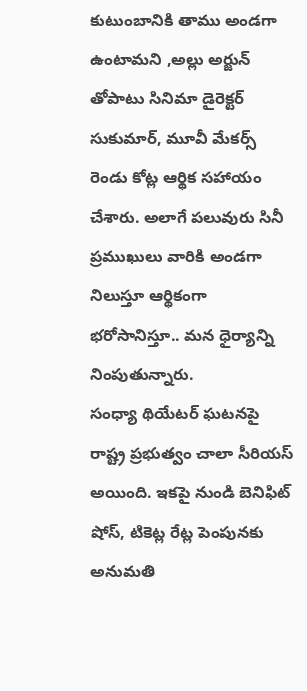కుటుంబానికి తాము అండగా ఉంటామని ,అల్లు అర్జున్ తోపాటు సినిమా డైరెక్టర్ సుకుమార్, మూవీ మేకర్స్ రెండు కోట్ల ఆర్థిక సహాయం చేశారు. అలాగే పలువురు సినీ ప్రముఖులు వారికి అండగా నిలుస్తూ ఆర్థికంగా భరోసానిస్తూ.. మన ధైర్యాన్ని నింపుతున్నారు.
సంధ్యా థియేటర్ ఘటనపై రాష్ట్ర ప్రభుత్వం చాలా సీరియస్ అయింది. ఇకపై నుండి బెనిఫిట్ షోస్, టికెట్ల రేట్ల పెంపునకు అనుమతి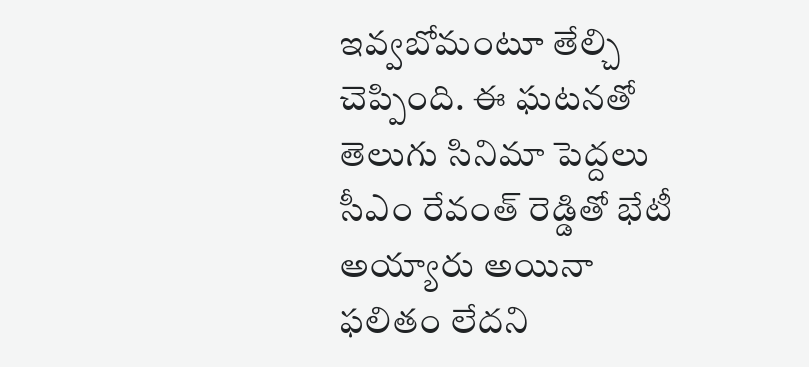ఇవ్వబోమంటూ తేల్చి చెప్పింది. ఈ ఘటనతో తెలుగు సినిమా పెద్దలు సీఎం రేవంత్ రెడ్డితో భేటీ అయ్యారు అయినా ఫలితం లేదని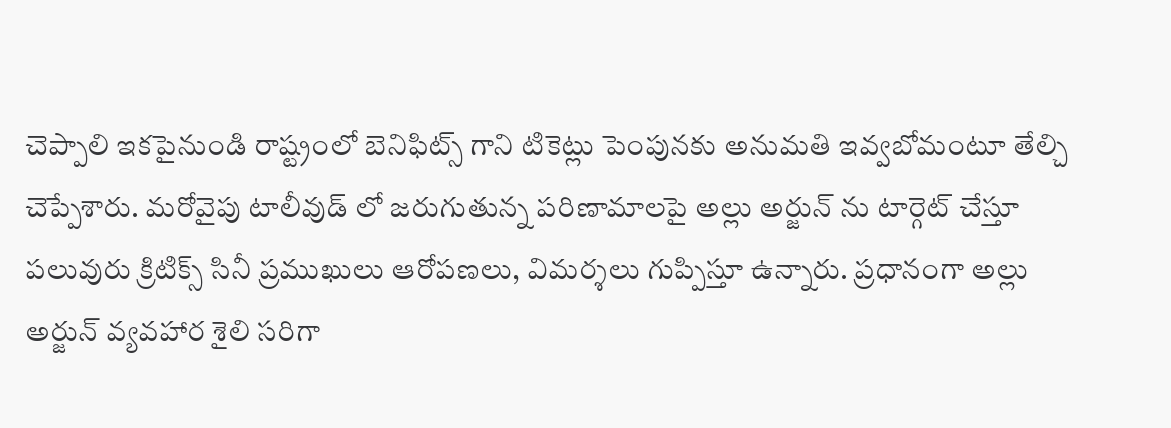చెప్పాలి ఇకపైనుండి రాష్ట్రంలో బెనిఫిట్స్ గాని టికెట్లు పెంపునకు అనుమతి ఇవ్వబోమంటూ తేల్చి చెప్పేశారు. మరోవైపు టాలీవుడ్ లో జరుగుతున్న పరిణామాలపై అల్లు అర్జున్ ను టార్గెట్ చేస్తూ పలువురు క్రిటిక్స్ సినీ ప్రముఖులు ఆరోపణలు, విమర్శలు గుప్పిస్తూ ఉన్నారు. ప్రధానంగా అల్లు అర్జున్ వ్యవహార శైలి సరిగా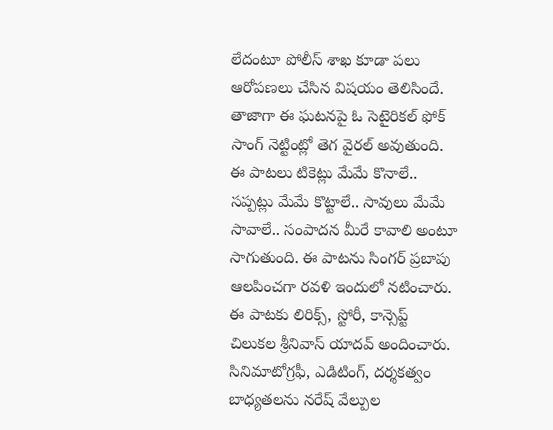లేదంటూ పోలీస్ శాఖ కూడా పలు ఆరోపణలు చేసిన విషయం తెలిసిందే.
తాజాగా ఈ ఘటనపై ఓ సెటైరికల్ ఫోక్ సాంగ్ నెట్టింట్లో తెగ వైరల్ అవుతుంది. ఈ పాటలు టికెట్లు మేమే కొనాలే.. సప్పట్లు మేమే కొట్టాలే.. సావులు మేమే సావాలే.. సంపాదన మీరే కావాలి అంటూ సాగుతుంది. ఈ పాటను సింగర్ ప్రబాపు ఆలపించగా రవళి ఇందులో నటించారు. ఈ పాటకు లిరిక్స్, స్టోరీ, కాన్సెప్ట్ చిలుకల శ్రీనివాస్ యాదవ్ అందించారు. సినిమాటోగ్రఫీ, ఎడిటింగ్, దర్శకత్వం బాధ్యతలను నరేష్ వేల్పుల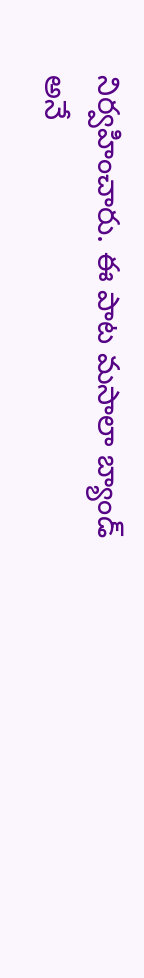నిర్వహించారు. ఈ పాట మసాలా బ్యాండ్ అనే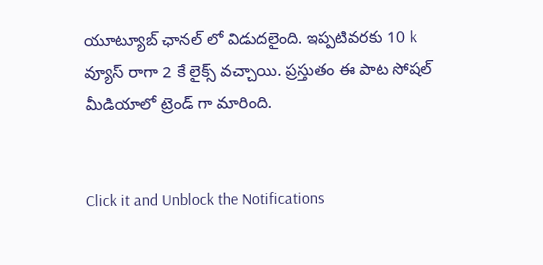యూట్యూబ్ ఛానల్ లో విడుదలైంది. ఇప్పటివరకు 10 k వ్యూస్ రాగా 2 కే లైక్స్ వచ్చాయి. ప్రస్తుతం ఈ పాట సోషల్ మీడియాలో ట్రెండ్ గా మారింది.


Click it and Unblock the Notifications